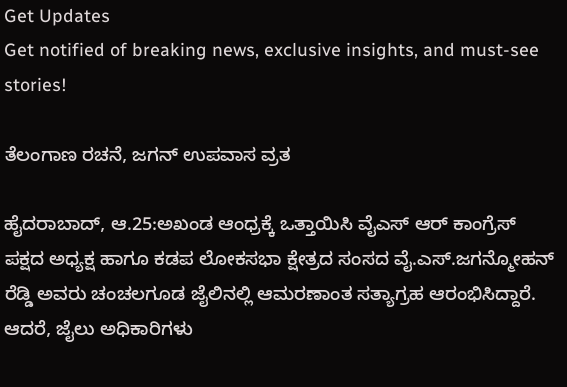Get Updates
Get notified of breaking news, exclusive insights, and must-see stories!

ತೆಲಂಗಾಣ ರಚನೆ, ಜಗನ್ ಉಪವಾಸ ವ್ರತ

ಹೈದರಾಬಾದ್, ಆ.25:ಅಖಂಡ ಆಂಧ್ರಕ್ಕೆ ಒತ್ತಾಯಿಸಿ ವೈಎಸ್ ಆರ್ ಕಾಂಗ್ರೆಸ್ ಪಕ್ಷದ ಅಧ್ಯಕ್ಷ ಹಾಗೂ ಕಡಪ ಲೋಕಸಭಾ ಕ್ಷೇತ್ರದ ಸಂಸದ ವೈ.ಎಸ್.ಜಗನ್ಮೋಹನ್ ರೆಡ್ಡಿ ಅವರು ಚಂಚಲಗೂಡ ಜೈಲಿನಲ್ಲಿ ಆಮರಣಾಂತ ಸತ್ಯಾಗ್ರಹ ಆರಂಭಿಸಿದ್ದಾರೆ. ಆದರೆ, ಜೈಲು ಅಧಿಕಾರಿಗಳು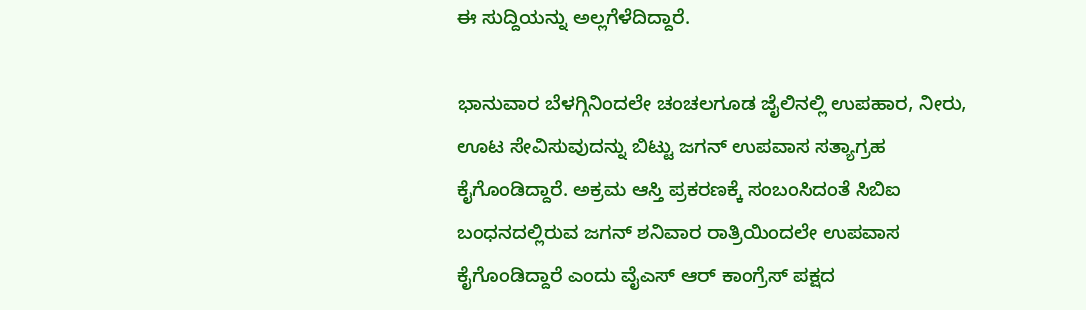ಈ ಸುದ್ದಿಯನ್ನು ಅಲ್ಲಗೆಳೆದಿದ್ದಾರೆ.

ಭಾನುವಾರ ಬೆಳಗ್ಗಿನಿಂದಲೇ ಚಂಚಲಗೂಡ ಜೈಲಿನಲ್ಲಿ ಉಪಹಾರ, ನೀರು, ಊಟ ಸೇವಿಸುವುದನ್ನು ಬಿಟ್ಟು ಜಗನ್ ಉಪವಾಸ ಸತ್ಯಾಗ್ರಹ ಕೈಗೊಂಡಿದ್ದಾರೆ. ಅಕ್ರಮ ಆಸ್ತಿ ಪ್ರಕರಣಕ್ಕೆ ಸಂಬಂಸಿದಂತೆ ಸಿಬಿಐ ಬಂಧನದಲ್ಲಿರುವ ಜಗನ್ ಶನಿವಾರ ರಾತ್ರಿಯಿಂದಲೇ ಉಪವಾಸ ಕೈಗೊಂಡಿದ್ದಾರೆ ಎಂದು ವೈಎಸ್ ಆರ್ ಕಾಂಗ್ರೆಸ್ ಪಕ್ಷದ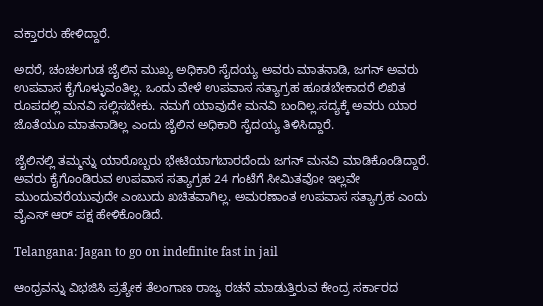ವಕ್ತಾರರು ಹೇಳಿದ್ದಾರೆ.

ಅದರೆ, ಚಂಚಲಗುಡ ಜೈಲಿನ ಮುಖ್ಯ ಅಧಿಕಾರಿ ಸೈದಯ್ಯ ಅವರು ಮಾತನಾಡಿ, ಜಗನ್ ಅವರು ಉಪವಾಸ ಕೈಗೊಳ್ಳುವಂತಿಲ್ಲ. ಒಂದು ವೇಳೆ ಉಪವಾಸ ಸತ್ಯಾಗ್ರಹ ಹೂಡಬೇಕಾದರೆ ಲಿಖಿತ ರೂಪದಲ್ಲಿ ಮನವಿ ಸಲ್ಲಿಸಬೇಕು. ನಮಗೆ ಯಾವುದೇ ಮನವಿ ಬಂದಿಲ್ಲ.ಸದ್ಯಕ್ಕೆ ಅವರು ಯಾರ ಜೊತೆಯೂ ಮಾತನಾಡಿಲ್ಲ ಎಂದು ಜೈಲಿನ ಅಧಿಕಾರಿ ಸೈದಯ್ಯ ತಿಳಿಸಿದ್ದಾರೆ.

ಜೈಲಿನಲ್ಲಿ ತಮ್ಮನ್ನು ಯಾರೊಬ್ಬರು ಭೇಟಿಯಾಗಬಾರದೆಂದು ಜಗನ್ ಮನವಿ ಮಾಡಿಕೊಂಡಿದ್ದಾರೆ. ಅವರು ಕೈಗೊಂಡಿರುವ ಉಪವಾಸ ಸತ್ಯಾಗ್ರಹ 24 ಗಂಟೆಗೆ ಸೀಮಿತವೋ ಇಲ್ಲವೇ ಮುಂದುವರೆಯುವುದೇ ಎಂಬುದು ಖಚಿತವಾಗಿಲ್ಲ. ಅಮರಣಾಂತ ಉಪವಾಸ ಸತ್ಯಾಗ್ರಹ ಎಂದು ವೈಎಸ್ ಆರ್ ಪಕ್ಷ ಹೇಳಿಕೊಂಡಿದೆ.

Telangana: Jagan to go on indefinite fast in jail

ಆಂಧ್ರವನ್ನು ವಿಭಜಿಸಿ ಪ್ರತ್ಯೇಕ ತೆಲಂಗಾಣ ರಾಜ್ಯ ರಚನೆ ಮಾಡುತ್ತಿರುವ ಕೇಂದ್ರ ಸರ್ಕಾರದ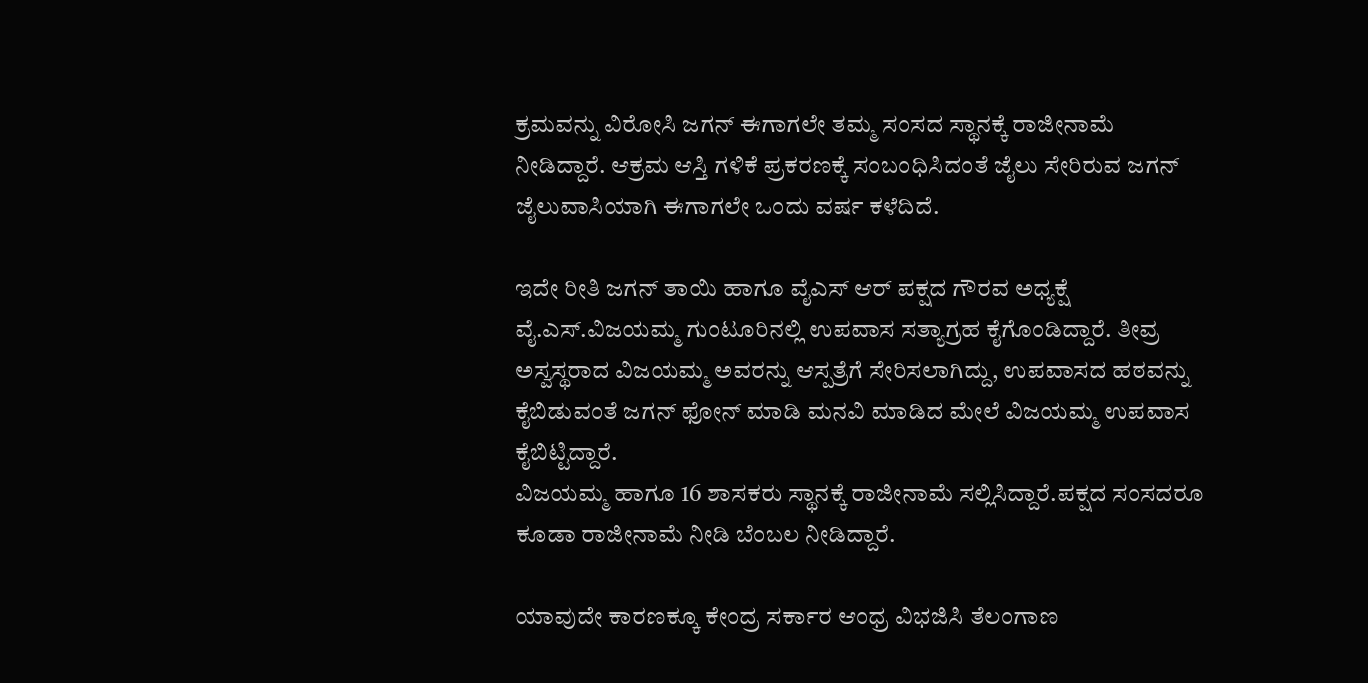ಕ್ರಮವನ್ನು ವಿರೋಸಿ ಜಗನ್ ಈಗಾಗಲೇ ತಮ್ಮ ಸಂಸದ ಸ್ಥಾನಕ್ಕೆ ರಾಜೀನಾಮೆ ನೀಡಿದ್ದಾರೆ. ಆಕ್ರಮ ಆಸ್ತಿ ಗಳಿಕೆ ಪ್ರಕರಣಕ್ಕೆ ಸಂಬಂಧಿಸಿದಂತೆ ಜೈಲು ಸೇರಿರುವ ಜಗನ್ ಜೈಲುವಾಸಿಯಾಗಿ ಈಗಾಗಲೇ ಒಂದು ವರ್ಷ ಕಳೆದಿದೆ.

ಇದೇ ರೀತಿ ಜಗನ್ ತಾಯಿ ಹಾಗೂ ವೈಎಸ್ ಆರ್ ಪಕ್ಷದ ಗೌರವ ಅಧ್ಯಕ್ಷೆ ವೈ.ಎಸ್.ವಿಜಯಮ್ಮ ಗುಂಟೂರಿನಲ್ಲಿ ಉಪವಾಸ ಸತ್ಯಾಗ್ರಹ ಕೈಗೊಂಡಿದ್ದಾರೆ. ತೀವ್ರ ಅಸ್ವಸ್ಥರಾದ ವಿಜಯಮ್ಮ ಅವರನ್ನು ಆಸ್ಪತ್ರೆಗೆ ಸೇರಿಸಲಾಗಿದ್ದು, ಉಪವಾಸದ ಹಠವನ್ನು ಕೈಬಿಡುವಂತೆ ಜಗನ್ ಫೋನ್ ಮಾಡಿ ಮನವಿ ಮಾಡಿದ ಮೇಲೆ ವಿಜಯಮ್ಮ ಉಪವಾಸ ಕೈಬಿಟ್ಟಿದ್ದಾರೆ.
ವಿಜಯಮ್ಮ ಹಾಗೂ 16 ಶಾಸಕರು ಸ್ಥಾನಕ್ಕೆ ರಾಜೀನಾಮೆ ಸಲ್ಲಿಸಿದ್ದಾರೆ.ಪಕ್ಷದ ಸಂಸದರೂ ಕೂಡಾ ರಾಜೀನಾಮೆ ನೀಡಿ ಬೆಂಬಲ ನೀಡಿದ್ದಾರೆ.

ಯಾವುದೇ ಕಾರಣಕ್ಕೂ ಕೇಂದ್ರ ಸರ್ಕಾರ ಆಂಧ್ರ ವಿಭಜಿಸಿ ತೆಲಂಗಾಣ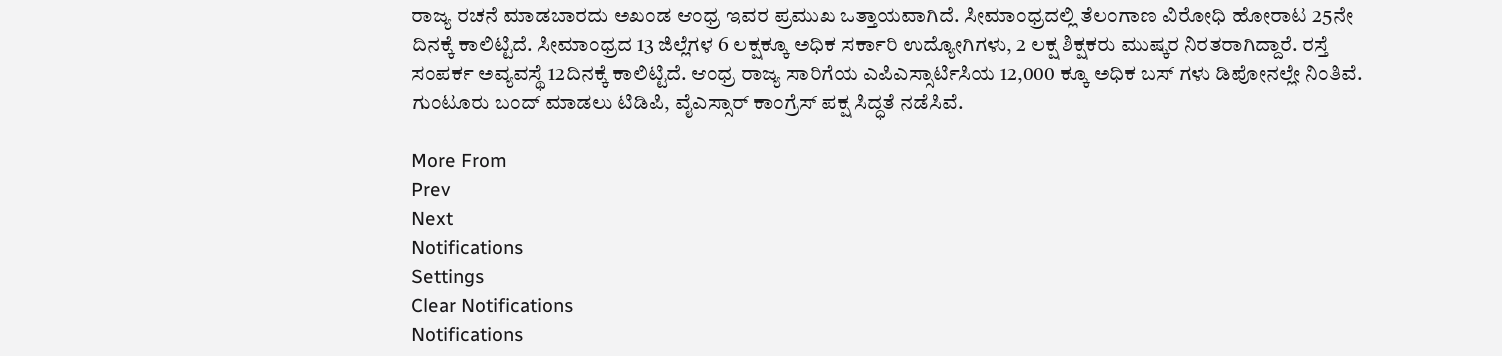ರಾಜ್ಯ ರಚನೆ ಮಾಡಬಾರದು ಅಖಂಡ ಆಂಧ್ರ ಇವರ ಪ್ರಮುಖ ಒತ್ತಾಯವಾಗಿದೆ. ಸೀಮಾಂಧ್ರದಲ್ಲಿ ತೆಲಂಗಾಣ ವಿರೋಧಿ ಹೋರಾಟ 25ನೇ ದಿನಕ್ಕೆ ಕಾಲಿಟ್ಟಿದೆ. ಸೀಮಾಂಧ್ರದ 13 ಜಿಲ್ಲೆಗಳ 6 ಲಕ್ಷಕ್ಕೂ ಅಧಿಕ ಸರ್ಕಾರಿ ಉದ್ಯೋಗಿಗಳು, 2 ಲಕ್ಷ ಶಿಕ್ಷಕರು ಮುಷ್ಕರ ನಿರತರಾಗಿದ್ದಾರೆ. ರಸ್ತೆ ಸಂಪರ್ಕ ಅವ್ಯವಸ್ಥೆ 12ದಿನಕ್ಕೆ ಕಾಲಿಟ್ಟಿದೆ. ಆಂಧ್ರ ರಾಜ್ಯ ಸಾರಿಗೆಯ ಎಪಿಎಸ್ಸಾರ್ಟಿಸಿಯ 12,000 ಕ್ಕೂ ಅಧಿಕ ಬಸ್ ಗಳು ಡಿಪೋನಲ್ಲೇ ನಿಂತಿವೆ. ಗುಂಟೂರು ಬಂದ್ ಮಾಡಲು ಟಿಡಿಪಿ, ವೈಎಸ್ಸಾರ್ ಕಾಂಗ್ರೆಸ್ ಪಕ್ಷ ಸಿದ್ಧತೆ ನಡೆಸಿವೆ.

More From
Prev
Next
Notifications
Settings
Clear Notifications
Notifications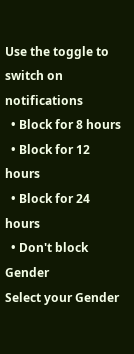Use the toggle to switch on notifications
  • Block for 8 hours
  • Block for 12 hours
  • Block for 24 hours
  • Don't block
Gender
Select your Gender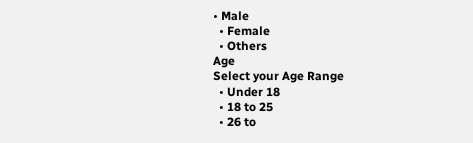• Male
  • Female
  • Others
Age
Select your Age Range
  • Under 18
  • 18 to 25
  • 26 to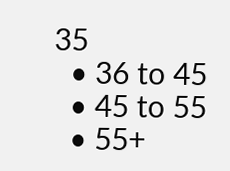35
  • 36 to 45
  • 45 to 55
  • 55+